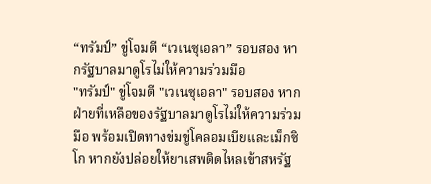“ทรัมป์” ขู่โจมตี “เวเนซุเอลา” รอบสอง หากรัฐบาลมาดูโรไม่ให้ความร่วมมือ
"ทรัมป์" ขู่โจมตี "เวเนซุเอลา" รอบสอง หากฝ่ายที่เหลือของรัฐบาลมาดูโรไม่ให้ความร่วมมือ พร้อมเปิดทางข่มขู่โคลอมเบียและเม็กซิโก หากยังปล่อยให้ยาเสพติดไหลเข้าสหรัฐ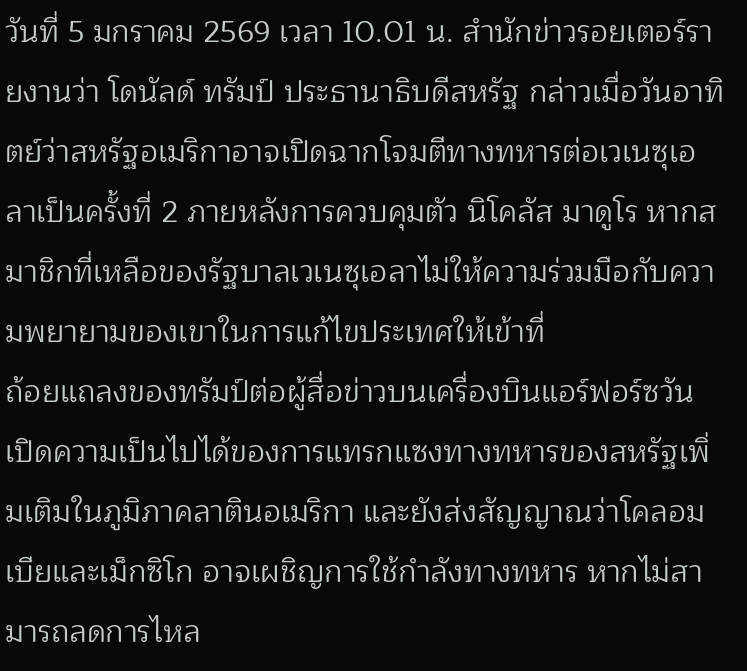วันที่ 5 มกราคม 2569 เวลา 10.01 น. สำนักข่าวรอยเตอร์รายงานว่า โดนัลด์ ทรัมป์ ประธานาธิบดีสหรัฐ กล่าวเมื่อวันอาทิตย์ว่าสหรัฐอเมริกาอาจเปิดฉากโจมตีทางทหารต่อเวเนซุเอลาเป็นครั้งที่ 2 ภายหลังการควบคุมตัว นิโคลัส มาดูโร หากสมาชิกที่เหลือของรัฐบาลเวเนซุเอลาไม่ให้ความร่วมมือกับความพยายามของเขาในการแก้ไขประเทศให้เข้าที่
ถ้อยแถลงของทรัมป์ต่อผู้สื่อข่าวบนเครื่องบินแอร์ฟอร์ซวัน เปิดความเป็นไปได้ของการแทรกแซงทางทหารของสหรัฐเพิ่มเติมในภูมิภาคลาตินอเมริกา และยังส่งสัญญาณว่าโคลอมเบียและเม็กซิโก อาจเผชิญการใช้กำลังทางทหาร หากไม่สามารถลดการไหล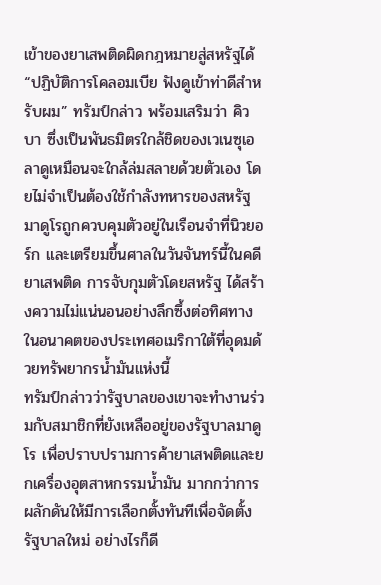เข้าของยาเสพติดผิดกฎหมายสู่สหรัฐได้
“ปฏิบัติการโคลอมเบีย ฟังดูเข้าท่าดีสำหรับผม” ทรัมป์กล่าว พร้อมเสริมว่า คิวบา ซึ่งเป็นพันธมิตรใกล้ชิดของเวเนซุเอลาดูเหมือนจะใกล้ล่มสลายด้วยตัวเอง โดยไม่จำเป็นต้องใช้กำลังทหารของสหรัฐ
มาดูโรถูกควบคุมตัวอยู่ในเรือนจำที่นิวยอร์ก และเตรียมขึ้นศาลในวันจันทร์นี้ในคดียาเสพติด การจับกุมตัวโดยสหรัฐ ได้สร้างความไม่แน่นอนอย่างลึกซึ้งต่อทิศทางในอนาคตของประเทศอเมริกาใต้ที่อุดมด้วยทรัพยากรน้ำมันแห่งนี้
ทรัมป์กล่าวว่ารัฐบาลของเขาจะทำงานร่วมกับสมาชิกที่ยังเหลืออยู่ของรัฐบาลมาดูโร เพื่อปราบปรามการค้ายาเสพติดและยกเครื่องอุตสาหกรรมน้ำมัน มากกว่าการผลักดันให้มีการเลือกตั้งทันทีเพื่อจัดตั้งรัฐบาลใหม่ อย่างไรก็ดี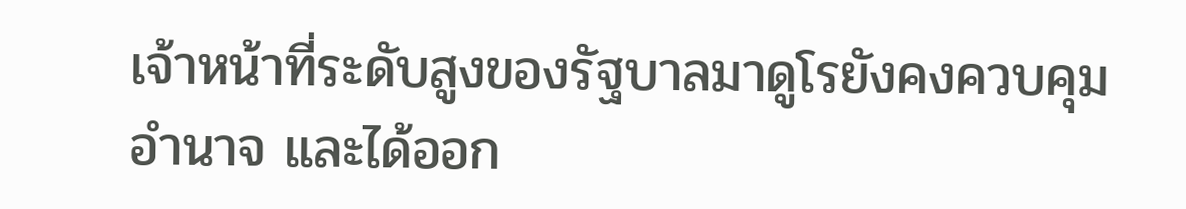เจ้าหน้าที่ระดับสูงของรัฐบาลมาดูโรยังคงควบคุมอำนาจ และได้ออก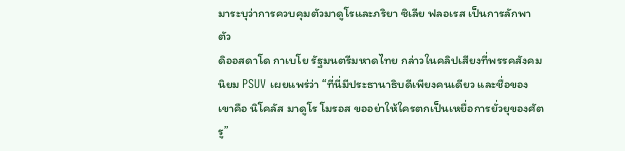มาระบุว่าการควบคุมตัวมาดูโรและภริยา ซิเลีย ฟลอเรส เป็นการลักพาตัว
ดิออสดาโด กาเบโย รัฐมนตรีมหาดไทย กล่าวในคลิปเสียงที่พรรคสังคมนิยม PSUV เผยแพร่ว่า “ที่นี่มีประธานาธิบดีเพียงคนเดียว และชื่อของเขาคือ นิโคลัส มาดูโร โมรอส ขออย่าให้ใครตกเป็นเหยื่อการยั่วยุของศัตรู”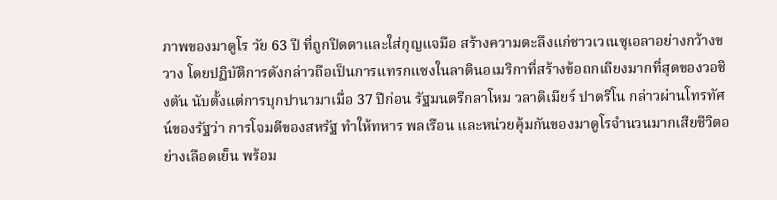ภาพของมาดูโร วัย 63 ปี ที่ถูกปิดตาและใส่กุญแจมือ สร้างความตะลึงแก่ชาวเวเนซุเอลาอย่างกว้างขวาง โดยปฏิบัติการดังกล่าวถือเป็นการแทรกแซงในลาตินอเมริกาที่สร้างข้อถกเถียงมากที่สุดของวอชิงตัน นับตั้งแต่การบุกปานามาเมื่อ 37 ปีก่อน รัฐมนตรีกลาโหม วลาดิเมียร์ ปาดรีโน กล่าวผ่านโทรทัศน์ของรัฐว่า การโจมตีของสหรัฐ ทำให้ทหาร พลเรือน และหน่วยคุ้มกันของมาดูโรจำนวนมากเสียชีวิตอย่างเลือดเย็น พร้อม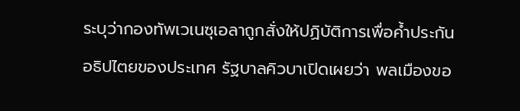ระบุว่ากองทัพเวเนซุเอลาถูกสั่งให้ปฏิบัติการเพื่อค้ำประกันอธิปไตยของประเทศ รัฐบาลคิวบาเปิดเผยว่า พลเมืองขอ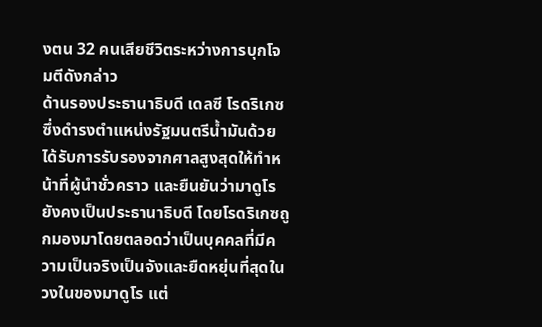งตน 32 คนเสียชีวิตระหว่างการบุกโจมตีดังกล่าว
ด้านรองประธานาธิบดี เดลซี โรดริเกซ ซึ่งดำรงตำแหน่งรัฐมนตรีน้ำมันด้วย ได้รับการรับรองจากศาลสูงสุดให้ทำหน้าที่ผู้นำชั่วคราว และยืนยันว่ามาดูโรยังคงเป็นประธานาธิบดี โดยโรดริเกซถูกมองมาโดยตลอดว่าเป็นบุคคลที่มีความเป็นจริงเป็นจังและยืดหยุ่นที่สุดในวงในของมาดูโร แต่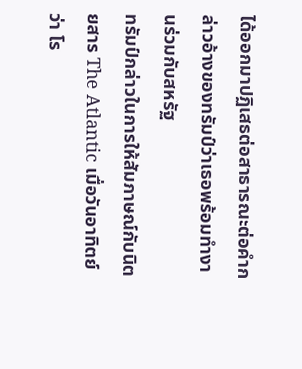ได้ออกมาปฏิเสธต่อสาธารณะต่อคำกล่าวอ้างของทรัมป์ว่าเธอพร้อมทำงานร่วมกับสหรัฐ
ทรัมป์กล่าวในการให้สัมภาษณ์กับนิตยสาร The Atlantic เมื่อวันอาทิตย์ว่า โร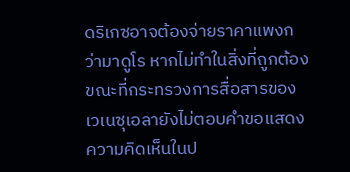ดริเกซอาจต้องจ่ายราคาแพงกว่ามาดูโร หากไม่ทำในสิ่งที่ถูกต้อง ขณะที่กระทรวงการสื่อสารของเวเนซุเอลายังไม่ตอบคำขอแสดงความคิดเห็นในป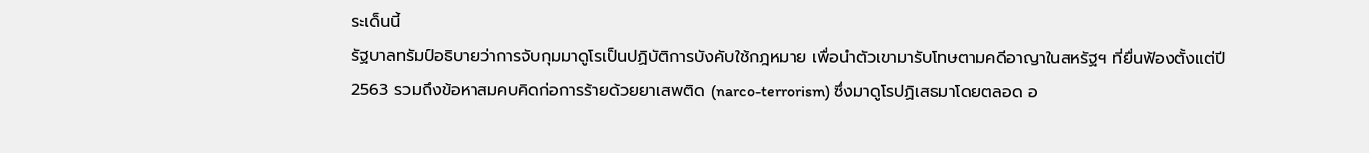ระเด็นนี้
รัฐบาลทรัมป์อธิบายว่าการจับกุมมาดูโรเป็นปฏิบัติการบังคับใช้กฎหมาย เพื่อนำตัวเขามารับโทษตามคดีอาญาในสหรัฐฯ ที่ยื่นฟ้องตั้งแต่ปี 2563 รวมถึงข้อหาสมคบคิดก่อการร้ายด้วยยาเสพติด (narco-terrorism) ซึ่งมาดูโรปฏิเสธมาโดยตลอด อ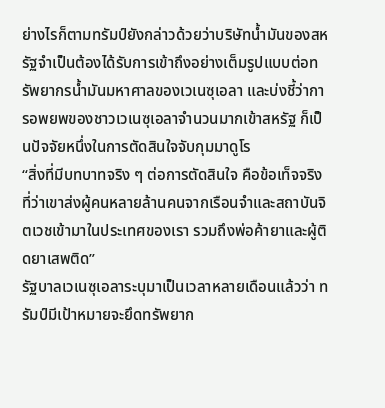ย่างไรก็ตามทรัมป์ยังกล่าวด้วยว่าบริษัทน้ำมันของสหรัฐจำเป็นต้องได้รับการเข้าถึงอย่างเต็มรูปแบบต่อทรัพยากรน้ำมันมหาศาลของเวเนซุเอลา และบ่งชี้ว่าการอพยพของชาวเวเนซุเอลาจำนวนมากเข้าสหรัฐ ก็เป็นปัจจัยหนึ่งในการตัดสินใจจับกุมมาดูโร
“สิ่งที่มีบทบาทจริง ๆ ต่อการตัดสินใจ คือข้อเท็จจริงที่ว่าเขาส่งผู้คนหลายล้านคนจากเรือนจำและสถาบันจิตเวชเข้ามาในประเทศของเรา รวมถึงพ่อค้ายาและผู้ติดยาเสพติด”
รัฐบาลเวเนซุเอลาระบุมาเป็นเวลาหลายเดือนแล้วว่า ทรัมป์มีเป้าหมายจะยึดทรัพยาก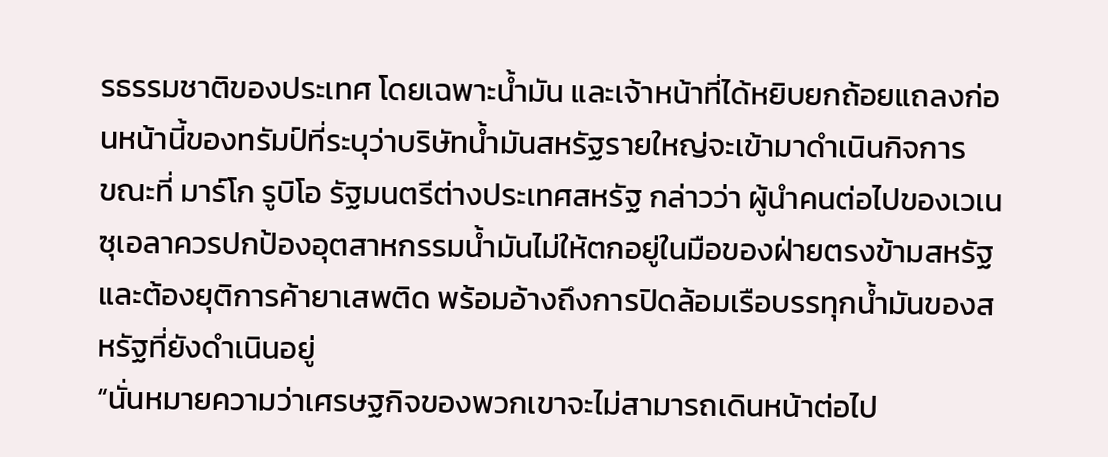รธรรมชาติของประเทศ โดยเฉพาะน้ำมัน และเจ้าหน้าที่ได้หยิบยกถ้อยแถลงก่อนหน้านี้ของทรัมป์ที่ระบุว่าบริษัทน้ำมันสหรัฐรายใหญ่จะเข้ามาดำเนินกิจการ
ขณะที่ มาร์โก รูบิโอ รัฐมนตรีต่างประเทศสหรัฐ กล่าวว่า ผู้นำคนต่อไปของเวเนซุเอลาควรปกป้องอุตสาหกรรมน้ำมันไม่ให้ตกอยู่ในมือของฝ่ายตรงข้ามสหรัฐ และต้องยุติการค้ายาเสพติด พร้อมอ้างถึงการปิดล้อมเรือบรรทุกน้ำมันของสหรัฐที่ยังดำเนินอยู่
“นั่นหมายความว่าเศรษฐกิจของพวกเขาจะไม่สามารถเดินหน้าต่อไป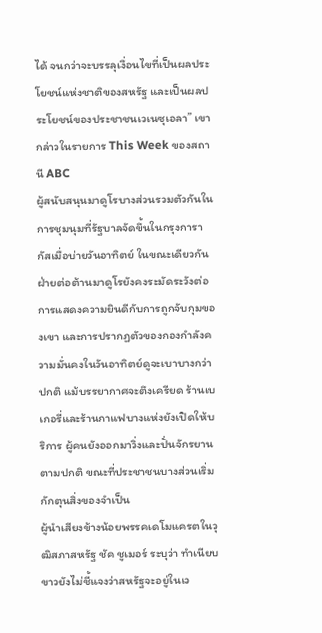ได้ จนกว่าจะบรรลุเงื่อนไขที่เป็นผลประโยชน์แห่งชาติของสหรัฐ และเป็นผลประโยชน์ของประชาชนเวเนซุเอลา” เขากล่าวในรายการ This Week ของสถานี ABC
ผู้สนับสนุนมาดูโรบางส่วนรวมตัวกันในการชุมนุมที่รัฐบาลจัดขึ้นในกรุงการากัสเมื่อบ่ายวันอาทิตย์ ในขณะเดียวกันฝ่ายต่อต้านมาดูโรยังคงระมัดระวังต่อการแสดงความยินดีกับการถูกจับกุมของเขา และการปรากฏตัวของกองกำลังความมั่นคงในวันอาทิตย์ดูจะเบาบางกว่าปกติ แม้บรรยากาศจะตึงเครียด ร้านเบเกอรี่และร้านกาแฟบางแห่งยังเปิดให้บริการ ผู้คนยังออกมาวิ่งและปั่นจักรยานตามปกติ ขณะที่ประชาชนบางส่วนเริ่มกักตุนสิ่งของจำเป็น
ผู้นำเสียงข้างน้อยพรรคเดโมแครตในวุฒิสภาสหรัฐ ชัค ชูเมอร์ ระบุว่า ทำเนียบขาวยังไม่ชี้แจงว่าสหรัฐจะอยู่ในเว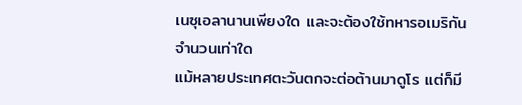เนซุเอลานานเพียงใด และจะต้องใช้ทหารอเมริกันจำนวนเท่าใด
แม้หลายประเทศตะวันตกจะต่อต้านมาดูโร แต่ก็มี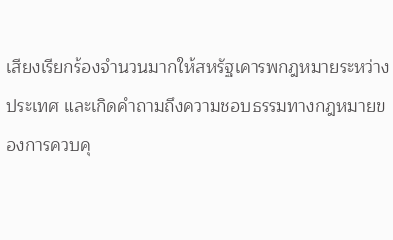เสียงเรียกร้องจำนวนมากให้สหรัฐเคารพกฎหมายระหว่างประเทศ และเกิดคำถามถึงความชอบธรรมทางกฎหมายของการควบคุ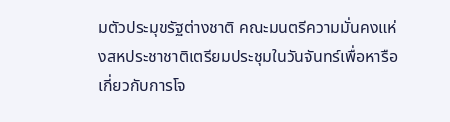มตัวประมุขรัฐต่างชาติ คณะมนตรีความมั่นคงแห่งสหประชาชาติเตรียมประชุมในวันจันทร์เพื่อหารือเกี่ยวกับการโจ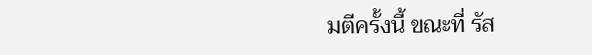มตีครั้งนี้ ขณะที่ รัส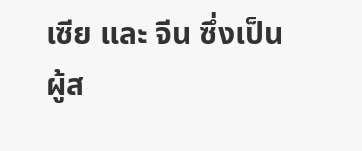เซีย และ จีน ซึ่งเป็นผู้ส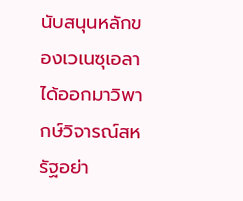นับสนุนหลักของเวเนซุเอลา ได้ออกมาวิพากษ์วิจารณ์สหรัฐอย่า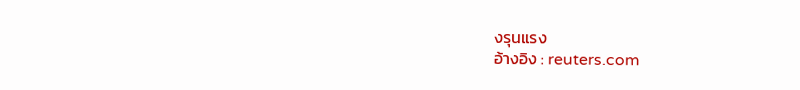งรุนแรง
อ้างอิง : reuters.com